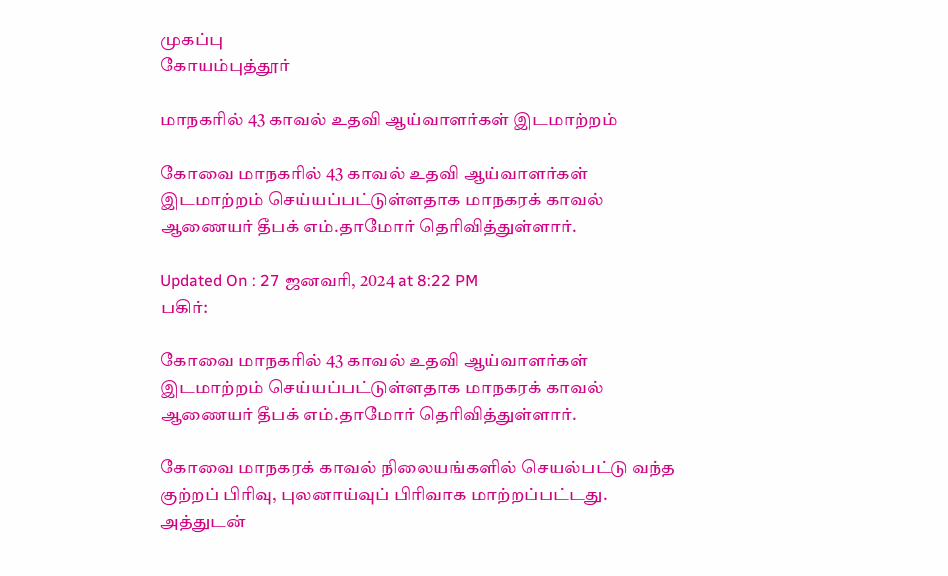முகப்பு
கோயம்புத்தூர்

மாநகரில் 43 காவல் உதவி ஆய்வாளர்கள் இடமாற்றம்

கோவை மாநகரில் 43 காவல் உதவி ஆய்வாளர்கள் இடமாற்றம் செய்யப்பட்டுள்ளதாக மாநகரக் காவல் ஆணையர் தீபக் எம்.தாமோர் தெரிவித்துள்ளார்.

Updated On : 27 ஜனவரி, 2024 at 8:22 PM
பகிர்:

கோவை மாநகரில் 43 காவல் உதவி ஆய்வாளர்கள் இடமாற்றம் செய்யப்பட்டுள்ளதாக மாநகரக் காவல் ஆணையர் தீபக் எம்.தாமோர் தெரிவித்துள்ளார்.

கோவை மாநகரக் காவல் நிலையங்களில் செயல்பட்டு வந்த குற்றப் பிரிவு, புலனாய்வுப் பிரிவாக மாற்றப்பட்டது. அத்துடன்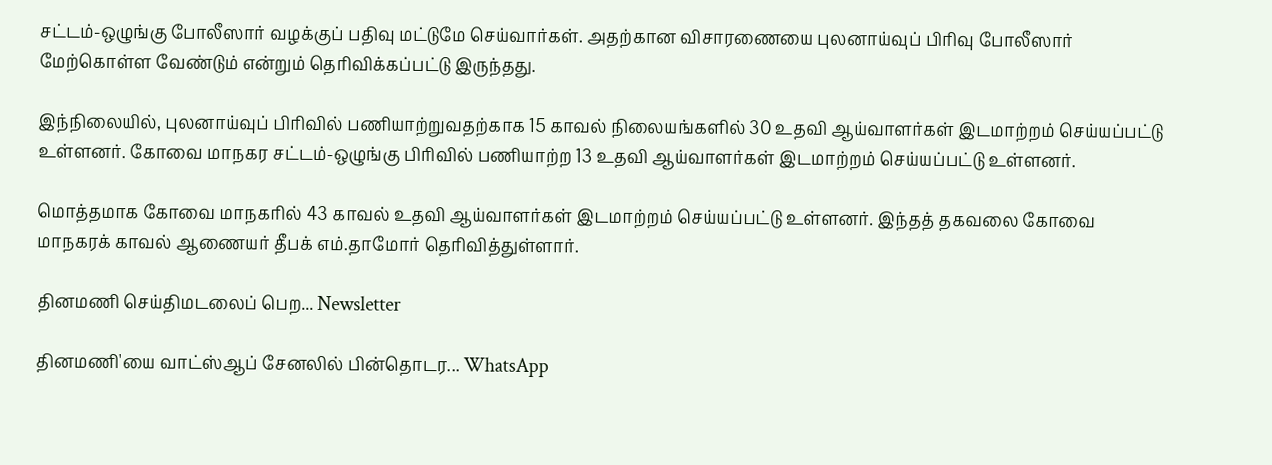சட்டம்-ஒழுங்கு போலீஸார் வழக்குப் பதிவு மட்டுமே செய்வார்கள். அதற்கான விசாரணையை புலனாய்வுப் பிரிவு போலீஸார் மேற்கொள்ள வேண்டும் என்றும் தெரிவிக்கப்பட்டு இருந்தது.

இந்நிலையில், புலனாய்வுப் பிரிவில் பணியாற்றுவதற்காக 15 காவல் நிலையங்களில் 30 உதவி ஆய்வாளர்கள் இடமாற்றம் செய்யப்பட்டு உள்ளனர். கோவை மாநகர சட்டம்-ஒழுங்கு பிரிவில் பணியாற்ற 13 உதவி ஆய்வாளர்கள் இடமாற்றம் செய்யப்பட்டு உள்ளனர்.

மொத்தமாக கோவை மாநகரில் 43 காவல் உதவி ஆய்வாளர்கள் இடமாற்றம் செய்யப்பட்டு உள்ளனர். இந்தத் தகவலை கோவை மாநகரக் காவல் ஆணையர் தீபக் எம்.தாமோர் தெரிவித்துள்ளார்.

தினமணி செய்திமடலைப் பெற... Newsletter

தினமணி'யை வாட்ஸ்ஆப் சேனலில் பின்தொடர... WhatsApp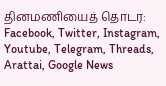தினமணியைத் தொடர: Facebook, Twitter, Instagram, Youtube, Telegram, Threads, Arattai, Google News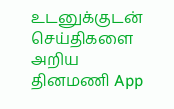உடனுக்குடன் செய்திகளை அறிய தினமணி App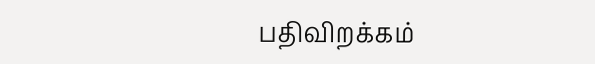பதிவிறக்கம்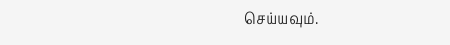செய்யவும்.